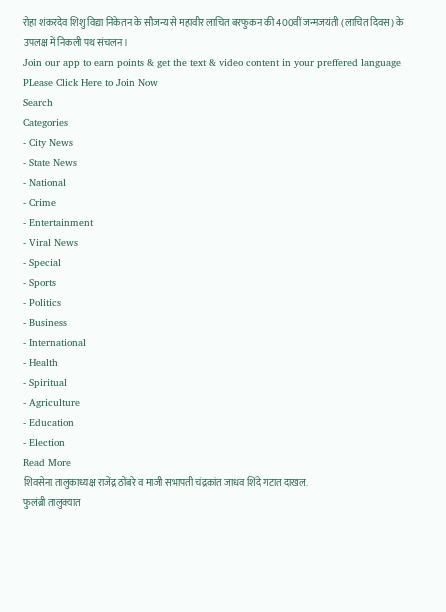रोहा शंकरदेव शिशु विद्या निकेतन के सौजन्य से महावीर लाचित बरफुकन की 400वीं जन्मजयंती (लाचित दिवस) के उपलक्ष में निकली पथ संचलन।
Join our app to earn points & get the text & video content in your preffered language
PLease Click Here to Join Now
Search
Categories
- City News
- State News
- National
- Crime
- Entertainment
- Viral News
- Special
- Sports
- Politics
- Business
- International
- Health
- Spiritual
- Agriculture
- Education
- Election
Read More
शिवसेना तालुकाध्यक्ष राजेंद्र ठोंबरे व माजी सभापती चंद्रकांत जाधव शिंदे गटात दाखल.
फुलंब्री तालुक्यात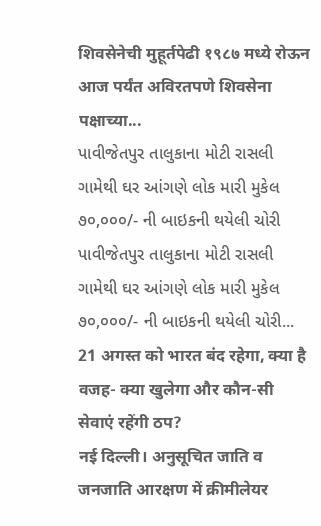शिवसेनेची मुहूर्तपेढी १९८७ मध्ये रोऊन आज पर्यंत अविरतपणे शिवसेना पक्षाच्या...
પાવીજેતપુર તાલુકાના મોટી રાસલી ગામેથી ઘર આંગણે લોક મારી મુકેલ ૭૦,૦૦૦/- ની બાઇકની થયેલી ચોરી
પાવીજેતપુર તાલુકાના મોટી રાસલી ગામેથી ઘર આંગણે લોક મારી મુકેલ ૭૦,૦૦૦/- ની બાઇકની થયેલી ચોરી...
21 अगस्त को भारत बंद रहेगा, क्या है वजह- क्या खुलेगा और कौन-सी सेवाएं रहेंगी ठप?
नई दिल्ली। अनुसूचित जाति व जनजाति आरक्षण में क्रीमीलेयर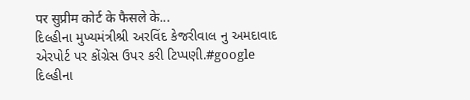पर सुप्रीम कोर्ट के फैसले के...
દિલ્હીના મુખ્યમંત્રીશ્રી અરવિંદ કેજરીવાલ નુ અમદાવાદ એરપોર્ટ પર કોંગ્રેસ ઉપર કરી ટિપ્પણી.#google
દિલ્હીના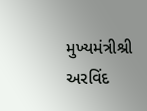મુખ્યમંત્રીશ્રી અરવિંદ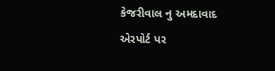કેજરીવાલ નુ અમદાવાદ એરપોર્ટ પર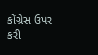કોંગ્રેસ ઉપર કરી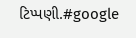ટિપ્પણી.#google